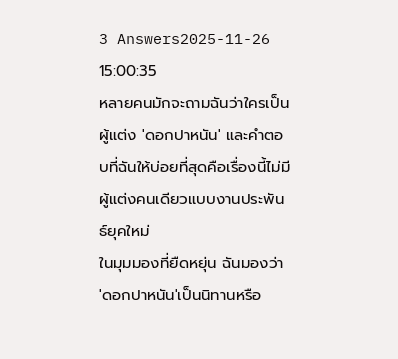3 Answers2025-11-26 15:00:35
หลายคนมักจะถามฉันว่าใครเป็นผู้แต่ง 'ดอกปาหนัน' และคำตอบที่ฉันให้บ่อยที่สุดคือเรื่องนี้ไม่มีผู้แต่งคนเดียวแบบงานประพันธ์ยุคใหม่
ในมุมมองที่ยืดหยุ่น ฉันมองว่า 'ดอกปาหนัน'เป็นนิทานหรือ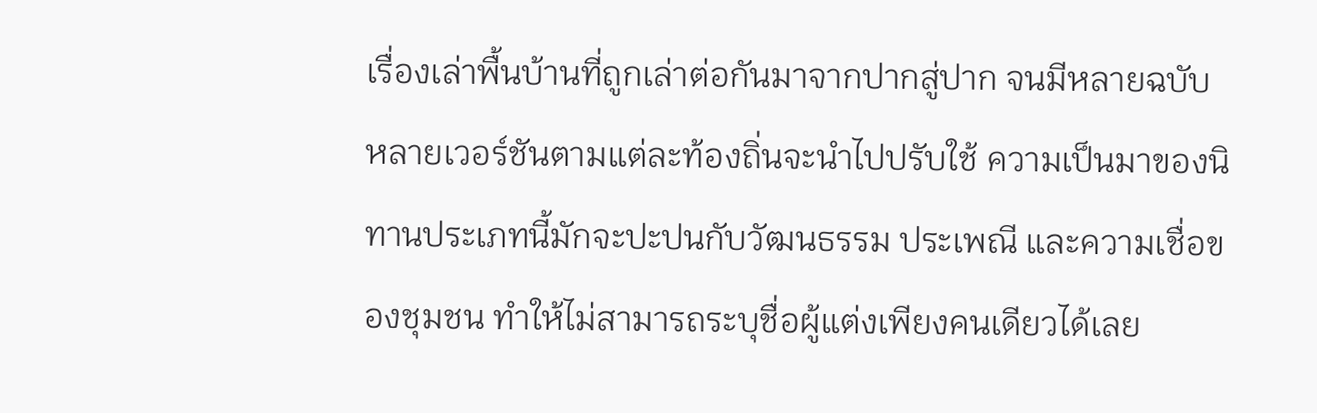เรื่องเล่าพื้นบ้านที่ถูกเล่าต่อกันมาจากปากสู่ปาก จนมีหลายฉบับ หลายเวอร์ชันตามแต่ละท้องถิ่นจะนำไปปรับใช้ ความเป็นมาของนิทานประเภทนี้มักจะปะปนกับวัฒนธรรม ประเพณี และความเชื่อของชุมชน ทำให้ไม่สามารถระบุชื่อผู้แต่งเพียงคนเดียวได้เลย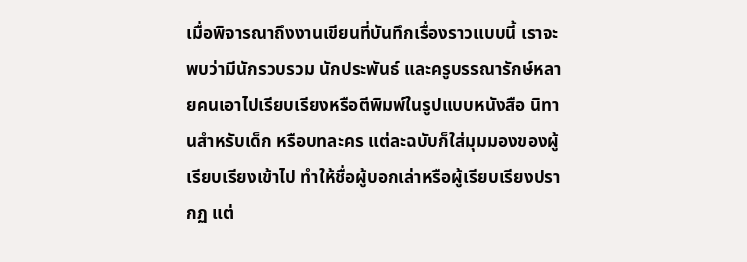เมื่อพิจารณาถึงงานเขียนที่บันทึกเรื่องราวแบบนี้ เราจะพบว่ามีนักรวบรวม นักประพันธ์ และครูบรรณารักษ์หลายคนเอาไปเรียบเรียงหรือตีพิมพ์ในรูปแบบหนังสือ นิทานสำหรับเด็ก หรือบทละคร แต่ละฉบับก็ใส่มุมมองของผู้เรียบเรียงเข้าไป ทำให้ชื่อผู้บอกเล่าหรือผู้เรียบเรียงปรากฏ แต่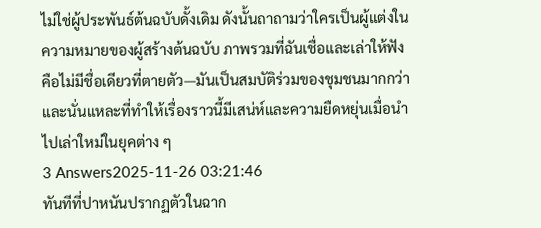ไม่ใช่ผู้ประพันธ์ต้นฉบับดั้งเดิม ดังนั้นถาถามว่าใครเป็นผู้แต่งในความหมายของผู้สร้างต้นฉบับ ภาพรวมที่ฉันเชื่อและเล่าให้ฟังคือไม่มีชื่อเดียวที่ตายตัว—มันเป็นสมบัติร่วมของชุมชนมากกว่า และนั่นแหละที่ทำให้เรื่องราวนี้มีเสน่ห์และความยืดหยุ่นเมื่อนำไปเล่าใหม่ในยุคต่าง ๆ
3 Answers2025-11-26 03:21:46
ทันทีที่ปาหนันปรากฏตัวในฉาก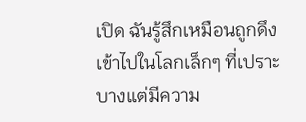เปิด ฉันรู้สึกเหมือนถูกดึงเข้าไปในโลกเล็กๆ ที่เปราะบางแต่มีความ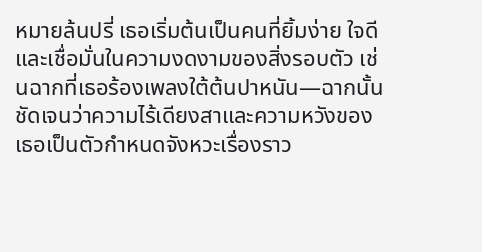หมายล้นปรี่ เธอเริ่มต้นเป็นคนที่ยิ้มง่าย ใจดีและเชื่อมั่นในความงดงามของสิ่งรอบตัว เช่นฉากที่เธอร้องเพลงใต้ต้นปาหนัน—ฉากนั้นชัดเจนว่าความไร้เดียงสาและความหวังของเธอเป็นตัวกำหนดจังหวะเรื่องราว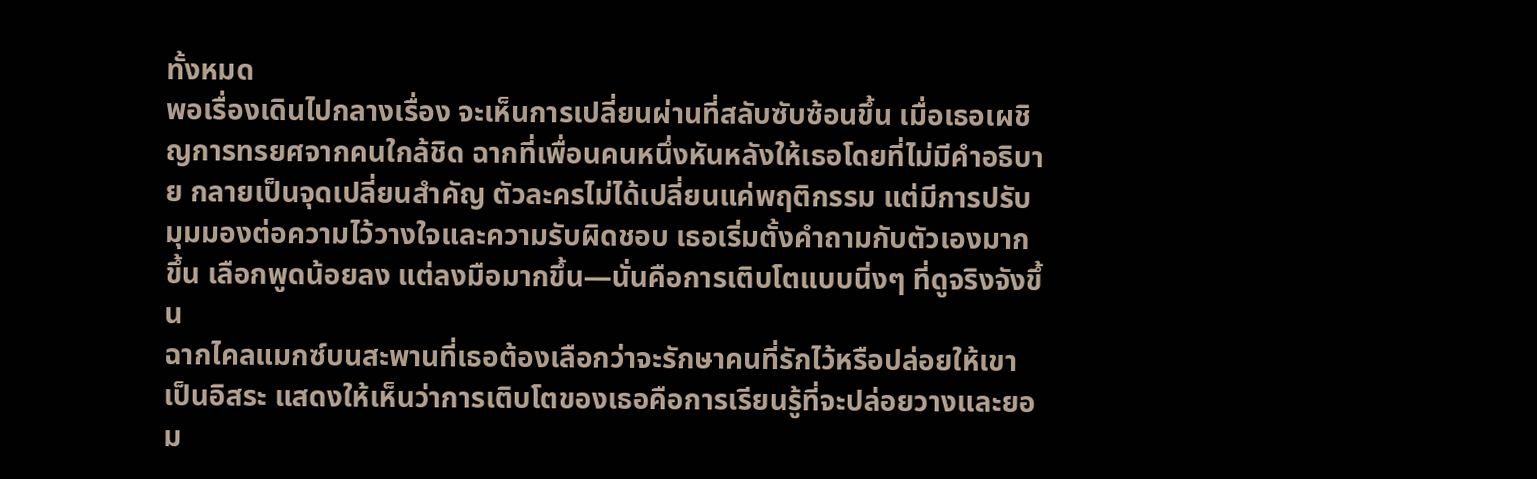ทั้งหมด
พอเรื่องเดินไปกลางเรื่อง จะเห็นการเปลี่ยนผ่านที่สลับซับซ้อนขึ้น เมื่อเธอเผชิญการทรยศจากคนใกล้ชิด ฉากที่เพื่อนคนหนึ่งหันหลังให้เธอโดยที่ไม่มีคำอธิบาย กลายเป็นจุดเปลี่ยนสำคัญ ตัวละครไม่ได้เปลี่ยนแค่พฤติกรรม แต่มีการปรับมุมมองต่อความไว้วางใจและความรับผิดชอบ เธอเริ่มตั้งคำถามกับตัวเองมากขึ้น เลือกพูดน้อยลง แต่ลงมือมากขึ้น—นั่นคือการเติบโตแบบนิ่งๆ ที่ดูจริงจังขึ้น
ฉากไคลแมกซ์บนสะพานที่เธอต้องเลือกว่าจะรักษาคนที่รักไว้หรือปล่อยให้เขาเป็นอิสระ แสดงให้เห็นว่าการเติบโตของเธอคือการเรียนรู้ที่จะปล่อยวางและยอม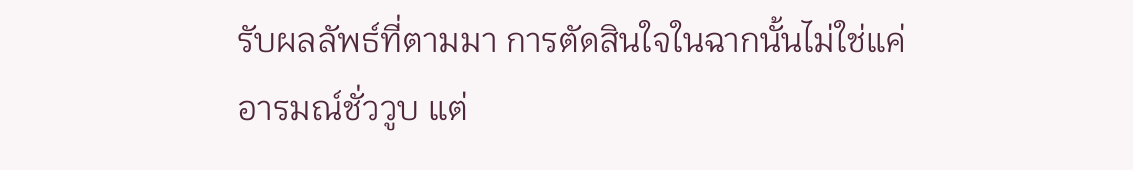รับผลลัพธ์ที่ตามมา การตัดสินใจในฉากนั้นไม่ใช่แค่อารมณ์ชั่ววูบ แต่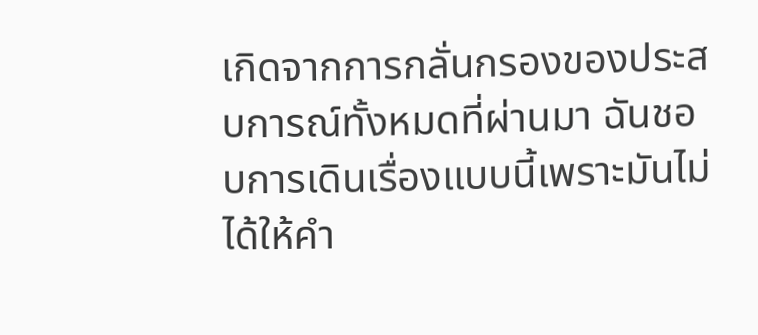เกิดจากการกลั่นกรองของประสบการณ์ทั้งหมดที่ผ่านมา ฉันชอบการเดินเรื่องแบบนี้เพราะมันไม่ได้ให้คำ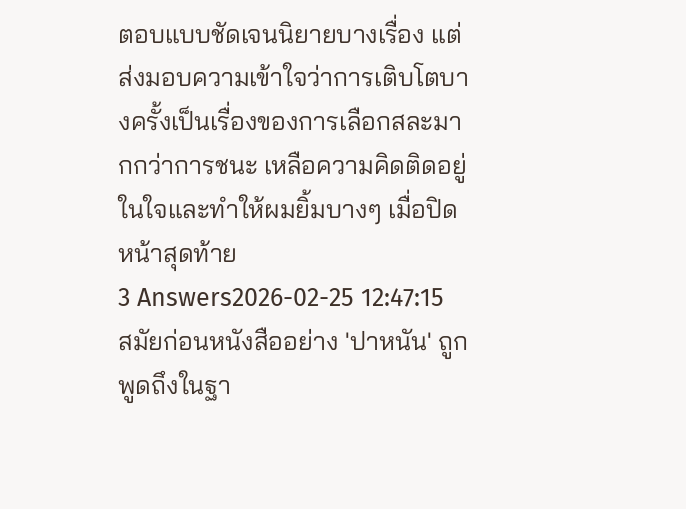ตอบแบบชัดเจนนิยายบางเรื่อง แต่ส่งมอบความเข้าใจว่าการเติบโตบางครั้งเป็นเรื่องของการเลือกสละมากกว่าการชนะ เหลือความคิดติดอยู่ในใจและทำให้ผมยิ้มบางๆ เมื่อปิดหน้าสุดท้าย
3 Answers2026-02-25 12:47:15
สมัยก่อนหนังสืออย่าง 'ปาหนัน' ถูกพูดถึงในฐา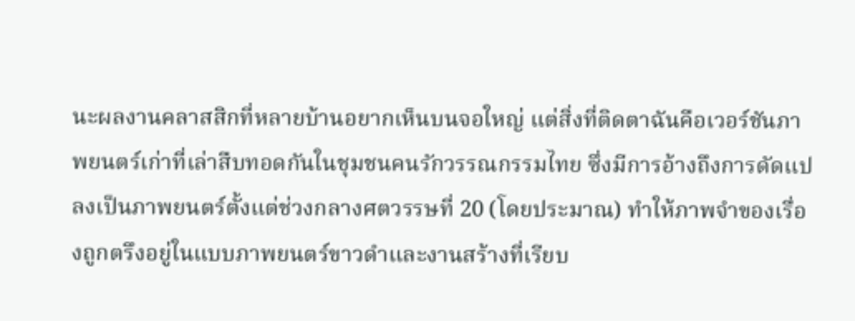นะผลงานคลาสสิกที่หลายบ้านอยากเห็นบนจอใหญ่ แต่สิ่งที่ติดตาฉันคือเวอร์ชันภาพยนตร์เก่าที่เล่าสืบทอดกันในชุมชนคนรักวรรณกรรมไทย ซึ่งมีการอ้างถึงการดัดแปลงเป็นภาพยนตร์ตั้งแต่ช่วงกลางศตวรรษที่ 20 (โดยประมาณ) ทำให้ภาพจำของเรื่องถูกตรึงอยู่ในแบบภาพยนตร์ขาวดำและงานสร้างที่เรียบ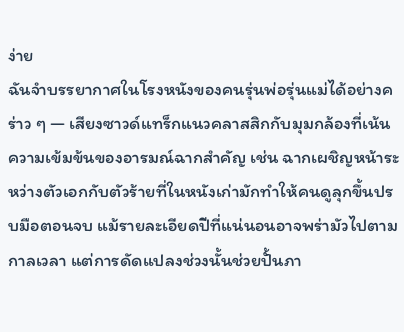ง่าย
ฉันจำบรรยากาศในโรงหนังของคนรุ่นพ่อรุ่นแม่ได้อย่างคร่าว ๆ — เสียงซาวด์แทร็กแนวคลาสสิกกับมุมกล้องที่เน้นความเข้มข้นของอารมณ์ฉากสำคัญ เช่น ฉากเผชิญหน้าระหว่างตัวเอกกับตัวร้ายที่ในหนังเก่ามักทำให้คนดูลุกขึ้นปรบมือตอนจบ แม้รายละเอียดปีที่แน่นอนอาจพร่ามัวไปตามกาลเวลา แต่การดัดแปลงช่วงนั้นช่วยปั้นภา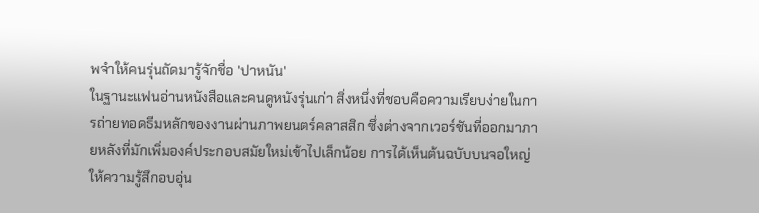พจำให้คนรุ่นถัดมารู้จักชื่อ 'ปาหนัน'
ในฐานะแฟนอ่านหนังสือและคนดูหนังรุ่นเก่า สิ่งหนึ่งที่ชอบคือความเรียบง่ายในการถ่ายทอดธีมหลักของงานผ่านภาพยนตร์คลาสสิก ซึ่งต่างจากเวอร์ชันที่ออกมาภายหลังที่มักเพิ่มองค์ประกอบสมัยใหม่เข้าไปเล็กน้อย การได้เห็นต้นฉบับบนจอใหญ่ให้ความรู้สึกอบอุ่น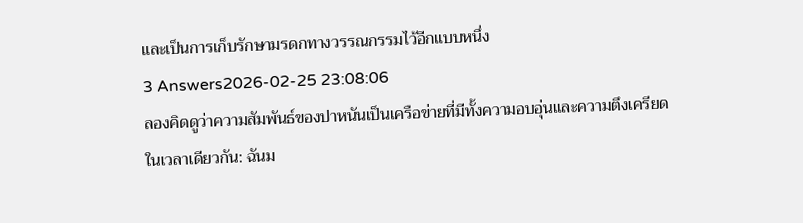และเป็นการเก็บรักษามรดกทางวรรณกรรมไว้อีกแบบหนึ่ง
3 Answers2026-02-25 23:08:06
ลองคิดดูว่าความสัมพันธ์ของปาหนันเป็นเครือข่ายที่มีทั้งความอบอุ่นและความตึงเครียดในเวลาเดียวกัน: ฉันม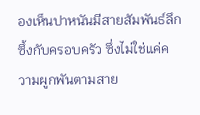องเห็นปาหนันมีสายสัมพันธ์ลึกซึ้งกับครอบครัว ซึ่งไม่ใช่แค่ความผูกพันตามสาย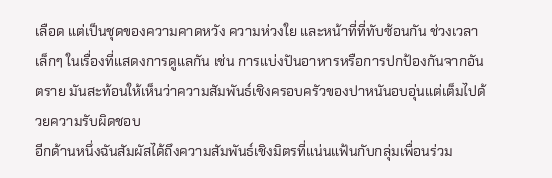เลือด แต่เป็นชุดของความคาดหวัง ความห่วงใย และหน้าที่ที่ทับซ้อนกัน ช่วงเวลาเล็กๆ ในเรื่องที่แสดงการดูแลกัน เช่น การแบ่งปันอาหารหรือการปกป้องกันจากอันตราย มันสะท้อนให้เห็นว่าความสัมพันธ์เชิงครอบครัวของปาหนันอบอุ่นแต่เต็มไปด้วยความรับผิดชอบ
อีกด้านหนึ่งฉันสัมผัสได้ถึงความสัมพันธ์เชิงมิตรที่แน่นแฟ้นกับกลุ่มเพื่อนร่วม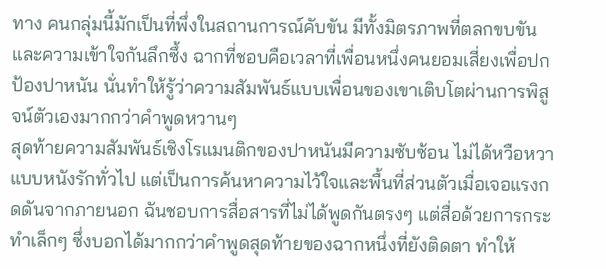ทาง คนกลุ่มนี้มักเป็นที่พึ่งในสถานการณ์คับขัน มีทั้งมิตรภาพที่ตลกขบขันและความเข้าใจกันลึกซึ้ง ฉากที่ชอบคือเวลาที่เพื่อนหนึ่งคนยอมเสี่ยงเพื่อปกป้องปาหนัน นั่นทำให้รู้ว่าความสัมพันธ์แบบเพื่อนของเขาเติบโตผ่านการพิสูจน์ตัวเองมากกว่าคำพูดหวานๆ
สุดท้ายความสัมพันธ์เชิงโรแมนติกของปาหนันมีความซับซ้อน ไม่ได้หวือหวาแบบหนังรักทั่วไป แต่เป็นการค้นหาความไว้ใจและพื้นที่ส่วนตัวเมื่อเจอแรงกดดันจากภายนอก ฉันชอบการสื่อสารที่ไม่ได้พูดกันตรงๆ แต่สื่อด้วยการกระทำเล็กๆ ซึ่งบอกได้มากกว่าคำพูดสุดท้ายของฉากหนึ่งที่ยังติดตา ทำให้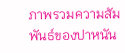ภาพรวมความสัมพันธ์ของปาหนัน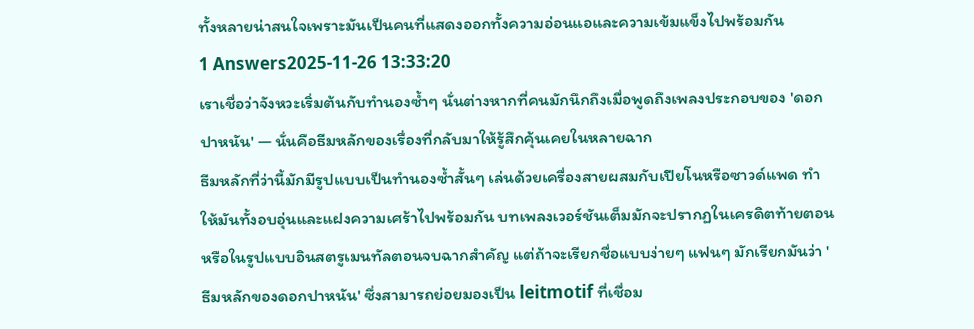ทั้งหลายน่าสนใจเพราะมันเป็นคนที่แสดงออกทั้งความอ่อนแอและความเข้มแข็งไปพร้อมกัน
1 Answers2025-11-26 13:33:20
เราเชื่อว่าจังหวะเริ่มต้นกับทำนองซ้ำๆ นั่นต่างหากที่คนมักนึกถึงเมื่อพูดถึงเพลงประกอบของ 'ดอกปาหนัน' — นั่นคือธีมหลักของเรื่องที่กลับมาให้รู้สึกคุ้นเคยในหลายฉาก
ธีมหลักที่ว่านี้มักมีรูปแบบเป็นทำนองซ้ำสั้นๆ เล่นด้วยเครื่องสายผสมกับเปียโนหรือซาวด์แพด ทำให้มันทั้งอบอุ่นและแฝงความเศร้าไปพร้อมกัน บทเพลงเวอร์ชันเต็มมักจะปรากฏในเครดิตท้ายตอนหรือในรูปแบบอินสตรูเมนทัลตอนจบฉากสำคัญ แต่ถ้าจะเรียกชื่อแบบง่ายๆ แฟนๆ มักเรียกมันว่า 'ธีมหลักของดอกปาหนัน' ซึ่งสามารถย่อยมองเป็น leitmotif ที่เชื่อม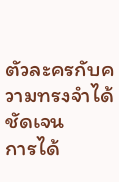ตัวละครกับความทรงจำได้ชัดเจน
การได้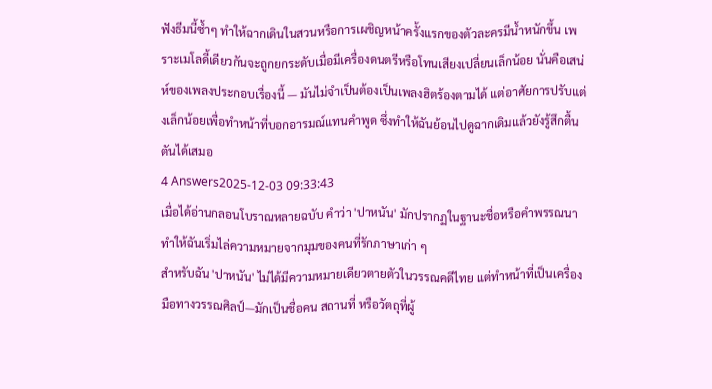ฟังธีมนี้ซ้ำๆ ทำให้ฉากเดินในสวนหรือการเผชิญหน้าครั้งแรกของตัวละครมีน้ำหนักขึ้น เพราะเมโลดี้เดียวกันจะถูกยกระดับเมื่อมีเครื่องดนตรีหรือโทนเสียงเปลี่ยนเล็กน้อย นั่นคือเสน่ห์ของเพลงประกอบเรื่องนี้ — มันไม่จำเป็นต้องเป็นเพลงฮิตร้องตามได้ แต่อาศัยการปรับแต่งเล็กน้อยเพื่อทำหน้าที่บอกอารมณ์แทนคำพูด ซึ่งทำให้ฉันย้อนไปดูฉากเดิมแล้วยังรู้สึกตื้นตันได้เสมอ
4 Answers2025-12-03 09:33:43
เมื่อได้อ่านกลอนโบราณหลายฉบับ คำว่า 'ปาหนัน' มักปรากฏในฐานะชื่อหรือคำพรรณนา ทำให้ฉันเริ่มไล่ความหมายจากมุมของคนที่รักภาษาเก่า ๆ
สำหรับฉัน 'ปาหนัน' ไม่ได้มีความหมายเดียวตายตัวในวรรณคดีไทย แต่ทำหน้าที่เป็นเครื่องมือทางวรรณศิลป์—มักเป็นชื่อคน สถานที่ หรือวัตถุที่ผู้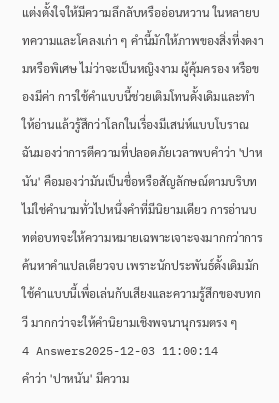แต่งตั้งใจให้มีความลึกลับหรืออ่อนหวาน ในหลายบทความและโคลงเก่า ๆ คำนี้มักให้ภาพของสิ่งที่งดงามหรือพิเศษ ไม่ว่าจะเป็นหญิงงาม ผู้คุ้มครอง หรือของมีค่า การใช้คำแบบนี้ช่วยเติมโทนดั้งเดิมและทำให้อ่านแล้วรู้สึกว่าโลกในเรื่องมีเสน่ห์แบบโบราณ
ฉันมองว่าการตีความที่ปลอดภัยเวลาพบคำว่า 'ปาหนัน' คือมองว่ามันเป็นชื่อหรือสัญลักษณ์ตามบริบท ไม่ใช่คำนามทั่วไปหนึ่งคำที่มีนิยามเดียว การอ่านบทต่อบทจะให้ความหมายเฉพาะเจาะจงมากกว่าการค้นหาคำแปลเดียวจบ เพราะนักประพันธ์ดั้งเดิมมักใช้คำแบบนี้เพื่อเล่นกับเสียงและความรู้สึกของบทกวี มากกว่าจะให้คำนิยามเชิงพจนานุกรมตรง ๆ
4 Answers2025-12-03 11:00:14
คำว่า 'ปาหนัน' มีความ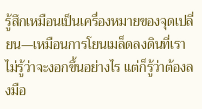รู้สึกเหมือนเป็นเครื่องหมายของจุดเปลี่ยน—เหมือนการโยนเมล็ดลงดินที่เราไม่รู้ว่าจะงอกขึ้นอย่างไร แต่ก็รู้ว่าต้องลงมือ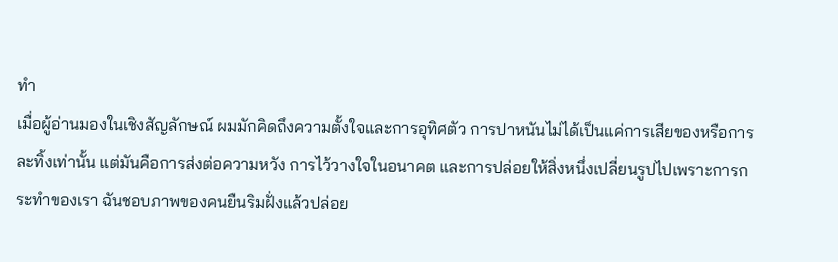ทำ
เมื่อผู้อ่านมองในเชิงสัญลักษณ์ ผมมักคิดถึงความตั้งใจและการอุทิศตัว การปาหนันไม่ได้เป็นแค่การเสียของหรือการละทิ้งเท่านั้น แต่มันคือการส่งต่อความหวัง การไว้วางใจในอนาคต และการปล่อยให้สิ่งหนึ่งเปลี่ยนรูปไปเพราะการกระทำของเรา ฉันชอบภาพของคนยืนริมฝั่งแล้วปล่อย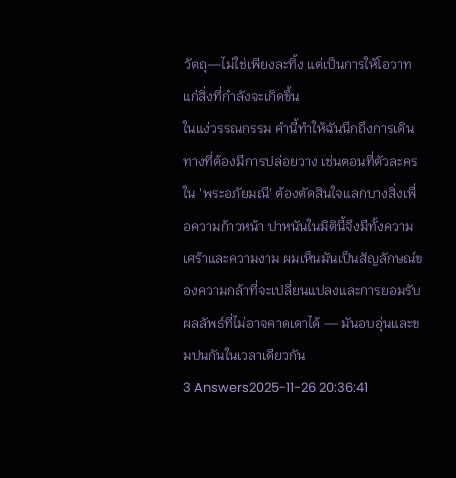วัตถุ—ไม่ใช่เพียงละทิ้ง แต่เป็นการให้โอวาทแก่สิ่งที่กำลังจะเกิดขึ้น
ในแง่วรรณกรรม คำนี้ทำให้ฉันนึกถึงการเดินทางที่ต้องมีการปล่อยวาง เช่นตอนที่ตัวละครใน 'พระอภัยมณี' ต้องตัดสินใจแลกบางสิ่งเพื่อความก้าวหน้า ปาหนันในมิตินี้จึงมีทั้งความเศร้าและความงาม ผมเห็นมันเป็นสัญลักษณ์ของความกล้าที่จะเปลี่ยนแปลงและการยอมรับผลลัพธ์ที่ไม่อาจคาดเดาได้ — มันอบอุ่นและขมปนกันในเวลาเดียวกัน
3 Answers2025-11-26 20:36:41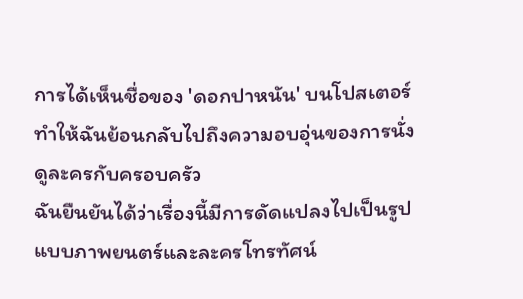การได้เห็นชื่อของ 'ดอกปาหนัน' บนโปสเตอร์ทำให้ฉันย้อนกลับไปถึงความอบอุ่นของการนั่งดูละครกับครอบครัว
ฉันยืนยันได้ว่าเรื่องนี้มีการดัดแปลงไปเป็นรูปแบบภาพยนตร์และละครโทรทัศน์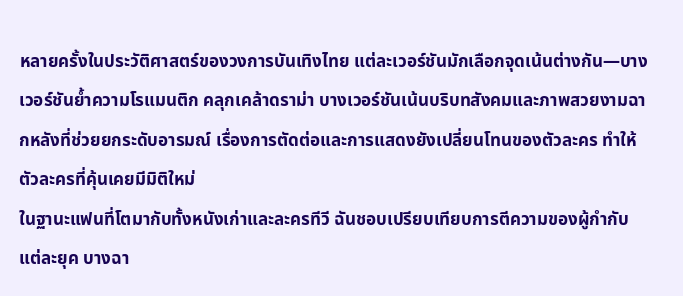หลายครั้งในประวัติศาสตร์ของวงการบันเทิงไทย แต่ละเวอร์ชันมักเลือกจุดเน้นต่างกัน—บางเวอร์ชันย้ำความโรแมนติก คลุกเคล้าดราม่า บางเวอร์ชันเน้นบริบทสังคมและภาพสวยงามฉากหลังที่ช่วยยกระดับอารมณ์ เรื่องการตัดต่อและการแสดงยังเปลี่ยนโทนของตัวละคร ทำให้ตัวละครที่คุ้นเคยมีมิติใหม่
ในฐานะแฟนที่โตมากับทั้งหนังเก่าและละครทีวี ฉันชอบเปรียบเทียบการตีความของผู้กำกับแต่ละยุค บางฉา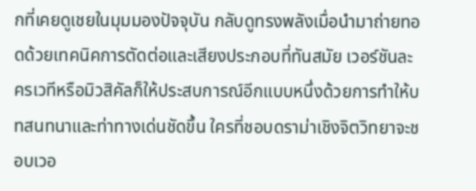กที่เคยดูเชยในมุมมองปัจจุบัน กลับดูทรงพลังเมื่อนำมาถ่ายทอดด้วยเทคนิคการตัดต่อและเสียงประกอบที่ทันสมัย เวอร์ชันละครเวทีหรือมิวสิคัลก็ให้ประสบการณ์อีกแบบหนึ่งด้วยการทำให้บทสนทนาและท่าทางเด่นชัดขึ้น ใครที่ชอบดราม่าเชิงจิตวิทยาจะชอบเวอ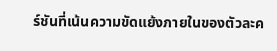ร์ชันที่เน้นความขัดแย้งภายในของตัวละค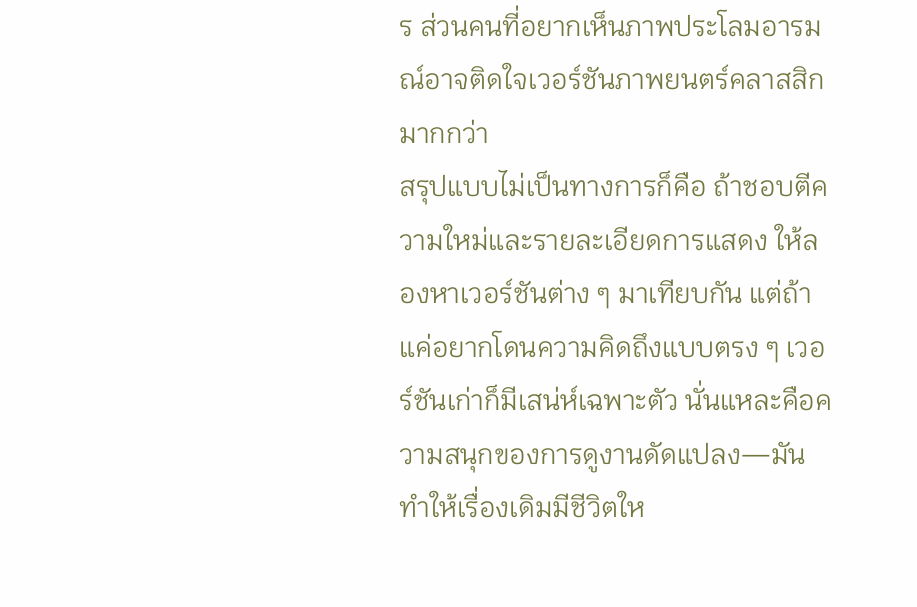ร ส่วนคนที่อยากเห็นภาพประโลมอารมณ์อาจติดใจเวอร์ชันภาพยนตร์คลาสสิกมากกว่า
สรุปแบบไม่เป็นทางการก็คือ ถ้าชอบตีความใหม่และรายละเอียดการแสดง ให้ลองหาเวอร์ชันต่าง ๆ มาเทียบกัน แต่ถ้าแค่อยากโดนความคิดถึงแบบตรง ๆ เวอร์ชันเก่าก็มีเสน่ห์เฉพาะตัว นั่นแหละคือความสนุกของการดูงานดัดแปลง—มันทำให้เรื่องเดิมมีชีวิตให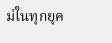ม่ในทุกยุค